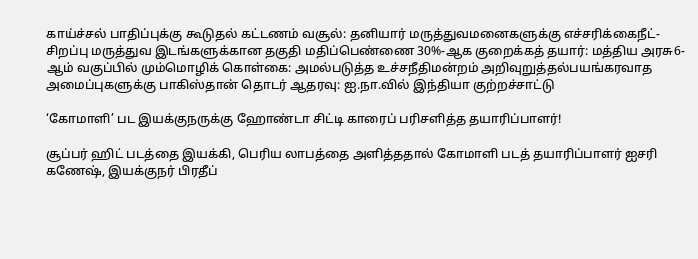காய்ச்சல் பாதிப்புக்கு கூடுதல் கட்டணம் வசூல்: தனியார் மருத்துவமனைகளுக்கு எச்சரிக்கைநீட்-சிறப்பு மருத்துவ இடங்களுக்கான தகுதி மதிப்பெண்ணை 30%-ஆக குறைக்கத் தயார்: மத்திய அரசு6-ஆம் வகுப்பில் மும்மொழிக் கொள்கை: அமல்படுத்த உச்சநீதிமன்றம் அறிவுறுத்தல்பயங்கரவாத அமைப்புகளுக்கு பாகிஸ்தான் தொடர் ஆதரவு: ஐ.நா.வில் இந்தியா குற்றச்சாட்டு

‘கோமாளி’ பட இயக்குநருக்கு ஹோண்டா சிட்டி காரைப் பரிசளித்த தயாரிப்பாளர்!

சூப்பர் ஹிட் படத்தை இயக்கி, பெரிய லாபத்தை அளித்ததால் கோமாளி படத் தயாரிப்பாளர் ஐசரி கணேஷ், இயக்குநர் பிரதீப்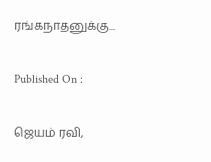ரங்கநாதனுக்கு...

Published On :

ஜெயம் ரவி,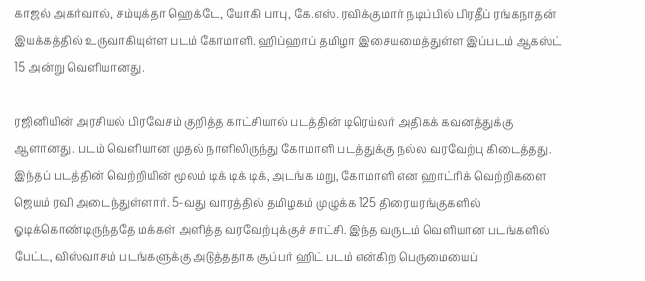காஜல் அகர்வால், சம்யுக்தா ஹெக்டே, யோகி பாபு, கே.எஸ். ரவிக்குமார் நடிப்பில் பிரதீப் ரங்கநாதன் இயக்கத்தில் உருவாகியுள்ள படம் கோமாளி. ஹிப்ஹாப் தமிழா இசையமைத்துள்ள இப்படம் ஆகஸ்ட் 15 அன்று வெளியானது.

ரஜினியின் அரசியல் பிரவேசம் குறித்த காட்சியால் படத்தின் டிரெய்லர் அதிகக் கவனத்துக்கு ஆளானது. படம் வெளியான முதல் நாளிலிருந்து கோமாளி படத்துக்கு நல்ல வரவேற்பு கிடைத்தது. இந்தப் படத்தின் வெற்றியின் மூலம் டிக் டிக் டிக், அடங்க மறு, கோமாளி என ஹாட்ரிக் வெற்றிகளை ஜெயம் ரவி அடைந்துள்ளார். 5-வது வாரத்தில் தமிழகம் முழுக்க 125 திரையரங்குகளில் ஓடிக்கொண்டிருந்ததே மக்கள் அளித்த வரவேற்புக்குச் சாட்சி. இந்த வருடம் வெளியான படங்களில் பேட்ட, விஸ்வாசம் படங்களுக்கு அடுத்ததாக சூப்பர் ஹிட் படம் என்கிற பெருமையைப்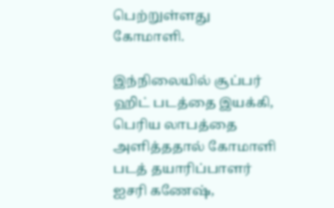பெற்றுள்ளது கோமாளி.

இந்நிலையில் சூப்பர் ஹிட் படத்தை இயக்கி, பெரிய லாபத்தை அளித்ததால் கோமாளி படத் தயாரிப்பாளர் ஐசரி கணேஷ்,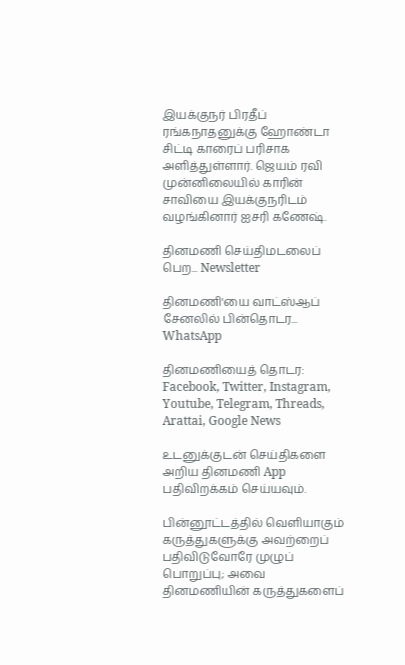இயக்குநர் பிரதீப் ரங்கநாதனுக்கு ஹோண்டா சிட்டி காரைப் பரிசாக அளித்துள்ளார். ஜெயம் ரவி முன்னிலையில் காரின் சாவியை இயக்குநரிடம் வழங்கினார் ஐசரி கணேஷ்.

தினமணி செய்திமடலைப் பெற... Newsletter

தினமணி'யை வாட்ஸ்ஆப் சேனலில் பின்தொடர... WhatsApp

தினமணியைத் தொடர: Facebook, Twitter, Instagram, Youtube, Telegram, Threads, Arattai, Google News

உடனுக்குடன் செய்திகளை அறிய தினமணி App பதிவிறக்கம் செய்யவும்.

பின்னூட்டத்தில் வெளியாகும் கருத்துகளுக்கு அவற்றைப் பதிவிடுவோரே முழுப் பொறுப்பு; அவை தினமணியின் கருத்துகளைப்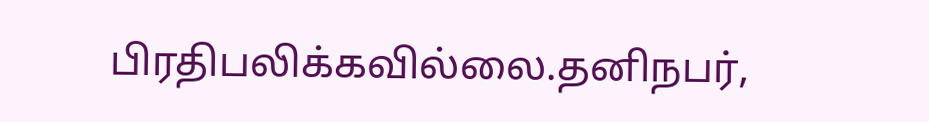பிரதிபலிக்கவில்லை.தனிநபர்,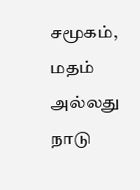சமூகம், மதம் அல்லது நாடு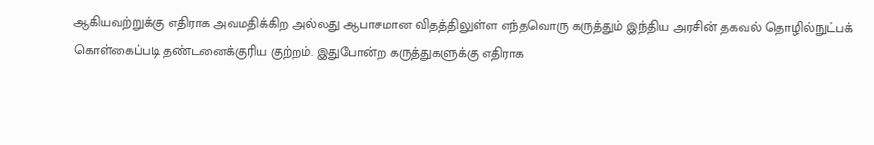ஆகியவற்றுக்கு எதிராக அவமதிக்கிற அல்லது ஆபாசமான விதத்திலுள்ள எந்தவொரு கருத்தும் இந்திய அரசின் தகவல் தொழில்நுட்பக் கொள்கைப்படி தண்டனைக்குரிய குற்றம். இதுபோன்ற கருத்துகளுக்கு எதிராக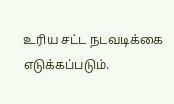உரிய சட்ட நடவடிக்கை எடுக்கப்படும்.